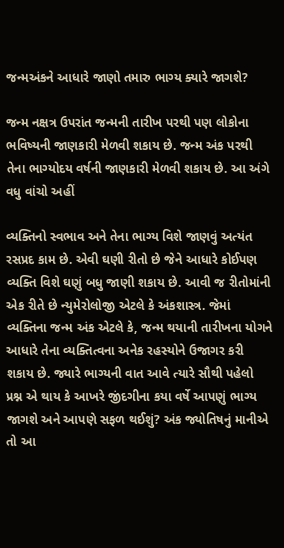જન્મઅંકને આધારે જાણો તમારુ ભાગ્ય ક્યારે જાગશે?

જન્મ નક્ષત્ર ઉપરાંત જન્મની તારીખ પરથી પણ લોકોના ભવિષ્યની જાણકારી મેળવી શકાય છે. જન્મ અંક પરથી તેના ભાગ્યોદય વર્ષની જાણકારી મેળવી શકાય છે. આ અંગે વધુ વાંચો અહીં

વ્યક્તિનો સ્વભાવ અને તેના ભાગ્ય વિશે જાણવું અત્યંત રસપ્રદ કામ છે. એવી ઘણી રીતો છે જેને આધારે કોઈપણ વ્યક્તિ વિશે ઘણું બધુ જાણી શકાય છે. આવી જ રીતોમાંની એક રીતે છે ન્યુમેરોલોજી એટલે કે અંકશાસ્ત્ર. જેમાં વ્યક્તિના જન્મ અંક એટલે કે, જન્મ થયાની તારીખના યોગને આધારે તેના વ્યક્તિત્વના અનેક રહસ્યોને ઉજાગર કરી શકાય છે. જ્યારે ભાગ્યની વાત આવે ત્યારે સૌથી પહેલો પ્રશ્ન એ થાય કે આખરે જીંદગીના કયા વર્ષે આપણું ભાગ્ય જાગશે અને આપણે સફળ થઈશું? અંક જ્યોતિષનું માનીએ તો આ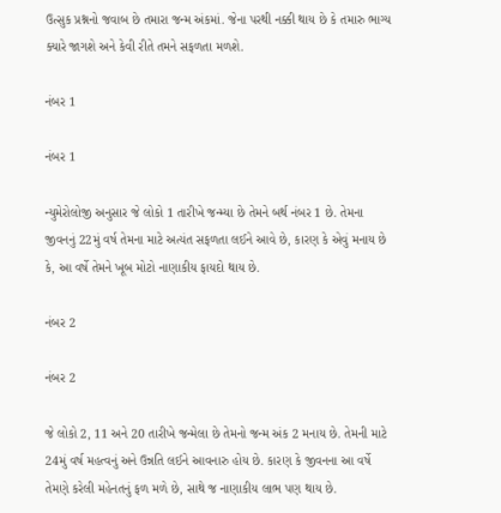ઉત્સુક પ્રશ્નનો જવાબ છે તમારા જન્મ અંકમાં. જેના પરથી નક્કી થાય છે કે તમારુ ભાગ્ય ક્યારે જાગશે અને કેવી રીતે તમને સફળતા મળશે.

નંબર 1

નંબર 1

ન્યુમેરોલોજી અનુસાર જે લોકો 1 તારીખે જન્મ્યા છે તેમને બર્થ નંબર 1 છે. તેમના જીવનનું 22મું વર્ષ તેમના માટે અત્યંત સફળતા લઈને આવે છે, કારણ કે એવું મનાય છે કે, આ વર્ષે તેમને ખૂબ મોટો નાણાકીય ફાયદો થાય છે.

નંબર 2

નંબર 2

જે લોકો 2, 11 અને 20 તારીખે જન્મેલા છે તેમનો જન્મ અંક 2 મનાય છે. તેમની માટે 24મું વર્ષ મહત્વનું અને ઉન્નતિ લઈને આવનારુ હોય છે. કારણ કે જીવનના આ વર્ષે તેમણે કરેલી મહેનતનું ફળ મળે છે, સાથે જ નાણાકીય લાભ પણ થાય છે.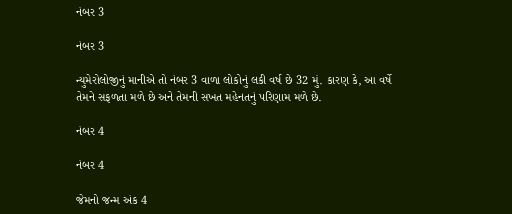નંબર 3

નંબર 3

ન્યુમેરોલોજીનું માનીએ તો નંબર 3 વાળા લોકોનું લકી વર્ષ છે 32 મું. કારણ કે, આ વર્ષે તેમને સફળતા મળે છે અને તેમની સખત મહેનતનું પરિણામ મળે છે.

નંબર 4

નંબર 4

જેમનો જન્મ અંક 4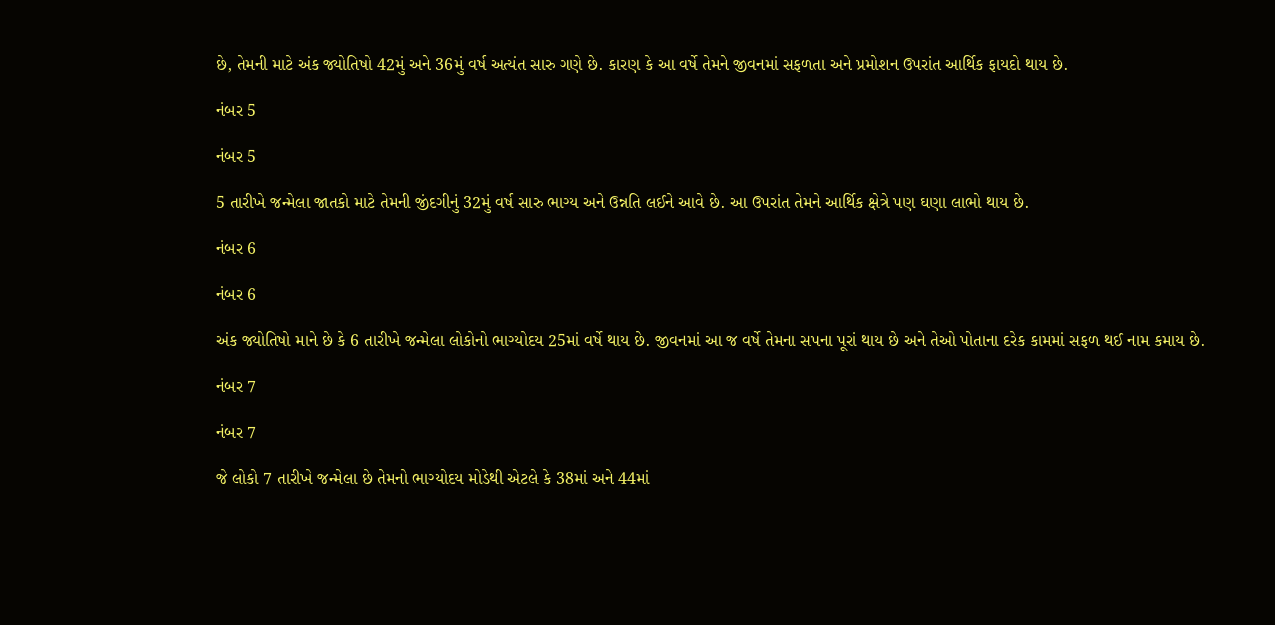છે, તેમની માટે અંક જ્યોતિષો 42મું અને 36મું વર્ષ અત્યંત સારુ ગણે છે. કારણ કે આ વર્ષે તેમને જીવનમાં સફળતા અને પ્રમોશન ઉપરાંત આર્થિક ફાયદો થાય છે.

નંબર 5

નંબર 5

5 તારીખે જન્મેલા જાતકો માટે તેમની જીંદગીનું 32મું વર્ષ સારુ ભાગ્ય અને ઉન્નતિ લઈને આવે છે. આ ઉપરાંત તેમને આર્થિક ક્ષેત્રે પણ ઘણા લાભો થાય છે.

નંબર 6

નંબર 6

અંક જ્યોતિષો માને છે કે 6 તારીખે જન્મેલા લોકોનો ભાગ્યોદય 25માં વર્ષે થાય છે. જીવનમાં આ જ વર્ષે તેમના સપના પૂરાં થાય છે અને તેઓ પોતાના દરેક કામમાં સફળ થઈ નામ કમાય છે.

નંબર 7

નંબર 7

જે લોકો 7 તારીખે જન્મેલા છે તેમનો ભાગ્યોદય મોડેથી એટલે કે 38માં અને 44માં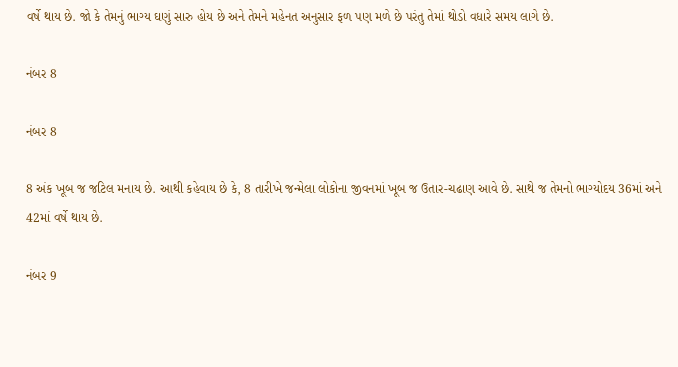વર્ષે થાય છે. જો કે તેમનું ભાગ્ય ઘણું સારુ હોય છે અને તેમને મહેનત અનુસાર ફળ પણ મળે છે પરંતુ તેમાં થોડો વધારે સમય લાગે છે.

નંબર 8

નંબર 8

8 અંક ખૂબ જ જટિલ મનાય છે. આથી કહેવાય છે કે, 8 તારીખે જન્મેલા લોકોના જીવનમાં ખૂબ જ ઉતાર-ચઢાણ આવે છે. સાથે જ તેમનો ભાગ્યોદય 36માં અને 42માં વર્ષે થાય છે.

નંબર 9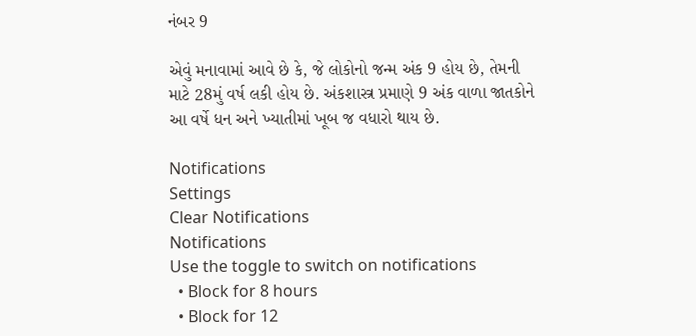નંબર 9

એવું મનાવામાં આવે છે કે, જે લોકોનો જન્મ અંક 9 હોય છે, તેમની માટે 28મું વર્ષ લકી હોય છે. અંકશાસ્ત્ર પ્રમાણે 9 અંક વાળા જાતકોને આ વર્ષે ધન અને ખ્યાતીમાં ખૂબ જ વધારો થાય છે.

Notifications
Settings
Clear Notifications
Notifications
Use the toggle to switch on notifications
  • Block for 8 hours
  • Block for 12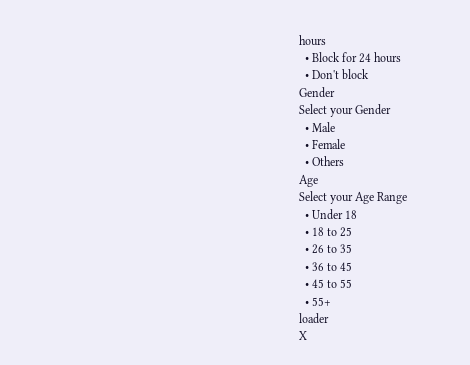hours
  • Block for 24 hours
  • Don't block
Gender
Select your Gender
  • Male
  • Female
  • Others
Age
Select your Age Range
  • Under 18
  • 18 to 25
  • 26 to 35
  • 36 to 45
  • 45 to 55
  • 55+
loader
X